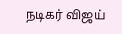நடிகர் விஜய்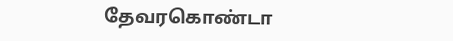தேவரகொண்டா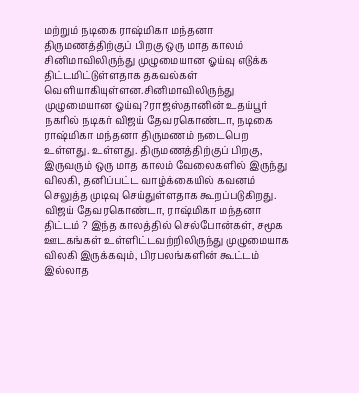மற்றும் நடிகை ராஷ்மிகா மந்தனா திருமணத்திற்குப் பிறகு ஒரு மாத காலம் சினிமாவிலிருந்து முழுமையான ஓய்வு எடுக்க திட்டமிட்டுள்ளதாக தகவல்கள் வெளியாகியுள்ளன.சினிமாவிலிருந்து முழுமையான ஓய்வு?ராஜஸ்தானின் உதய்பூர் நகரில் நடிகர் விஜய் தேவரகொண்டா, நடிகை ராஷ்மிகா மந்தனா திருமணம் நடைபெற உள்ளது. உள்ளது. திருமணத்திற்குப் பிறகு, இருவரும் ஒரு மாத காலம் வேலைகளில் இருந்து விலகி, தனிப்பட்ட வாழ்க்கையில் கவனம் செலுத்த முடிவு செய்துள்ளதாக கூறப்படுகிறது. விஜய் தேவரகொண்டா, ராஷ்மிகா மந்தனா திட்டம் ? இந்த காலத்தில் செல்போன்கள், சமூக ஊடகங்கள் உள்ளிட்டவற்றிலிருந்து முழுமையாக விலகி இருக்கவும், பிரபலங்களின் கூட்டம் இல்லாத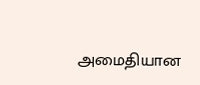அமைதியான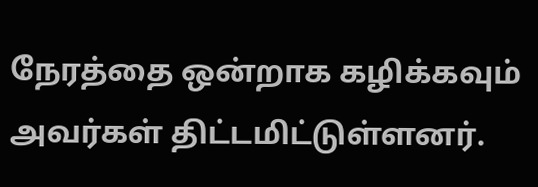நேரத்தை ஒன்றாக கழிக்கவும் அவர்கள் திட்டமிட்டுள்ளனர்.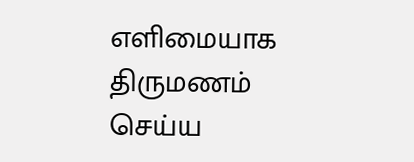எளிமையாக திருமணம் செய்ய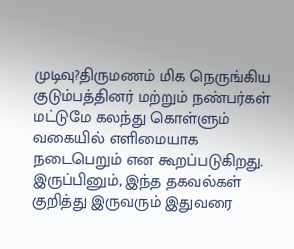முடிவு?திருமணம் மிக நெருங்கிய குடும்பத்தினர் மற்றும் நண்பர்கள் மட்டுமே கலந்து கொள்ளும் வகையில் எளிமையாக நடைபெறும் என கூறப்படுகிறது. இருப்பினும், இந்த தகவல்கள் குறித்து இருவரும் இதுவரை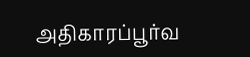அதிகாரப்பூர்வ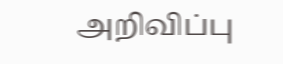அறிவிப்பு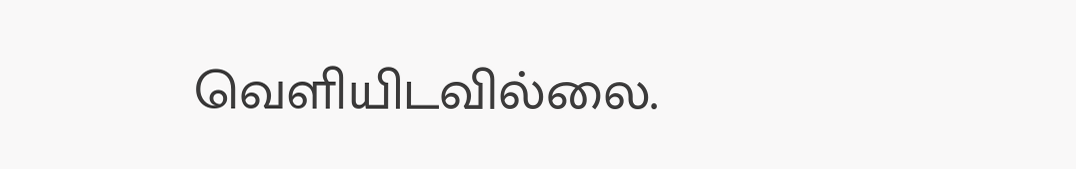வெளியிடவில்லை.